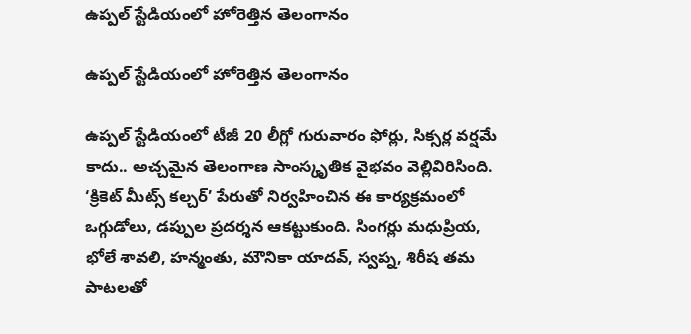ఉప్పల్ స్టేడియంలో హోరెత్తిన తెలంగానం

ఉప్పల్ స్టేడియంలో హోరెత్తిన తెలంగానం

ఉప్పల్ స్టేడియంలో టీజీ 20 లీగ్లో గురువారం ఫోర్లు, సిక్సర్ల వర్షమే కాదు.. అచ్చమైన తెలంగాణ సాంస్కృతిక వైభవం వెల్లివిరిసింది. ‘క్రికెట్ మీట్స్ కల్చర్’ పేరుతో నిర్వహించిన ఈ కార్యక్రమంలో ఒగ్గుడోలు, డప్పుల ప్రదర్శన ఆకట్టుకుంది. సింగర్లు మధుప్రియ, భోలే శావలి, హన్మంతు, మౌనికా యాదవ్, స్వప్న, శిరీష తమ పాటలతో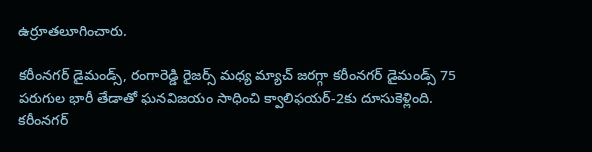ఉర్రూతలూగించారు.

కరీంనగర్ డైమండ్స్, రంగారెడ్డి రైజర్స్ మధ్య మ్యాచ్ జరగ్గా కరీంనగర్ డైమండ్స్ 75 పరుగుల భారీ తేడాతో ఘనవిజయం సాధించి క్వాలిఫయర్-2కు దూసుకెళ్లింది. కరీంనగర్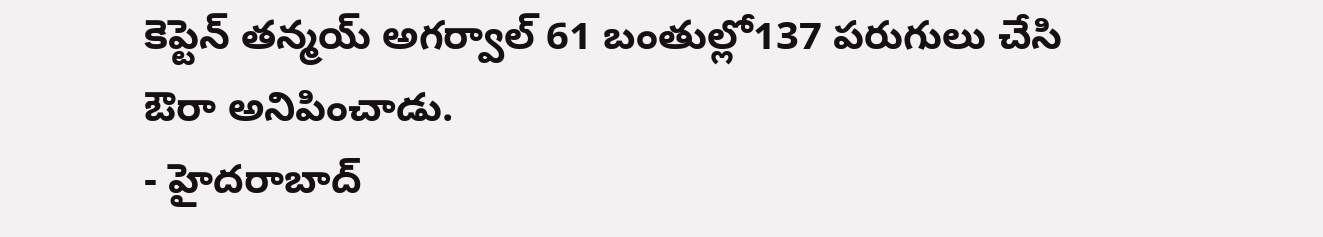కెప్టెన్ తన్మయ్ అగర్వాల్ 61 బంతుల్లో137 పరుగులు చేసి ఔరా అనిపించాడు.
- హైదరాబాద్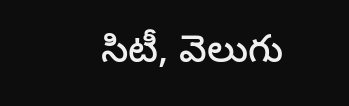సిటీ, వెలుగు